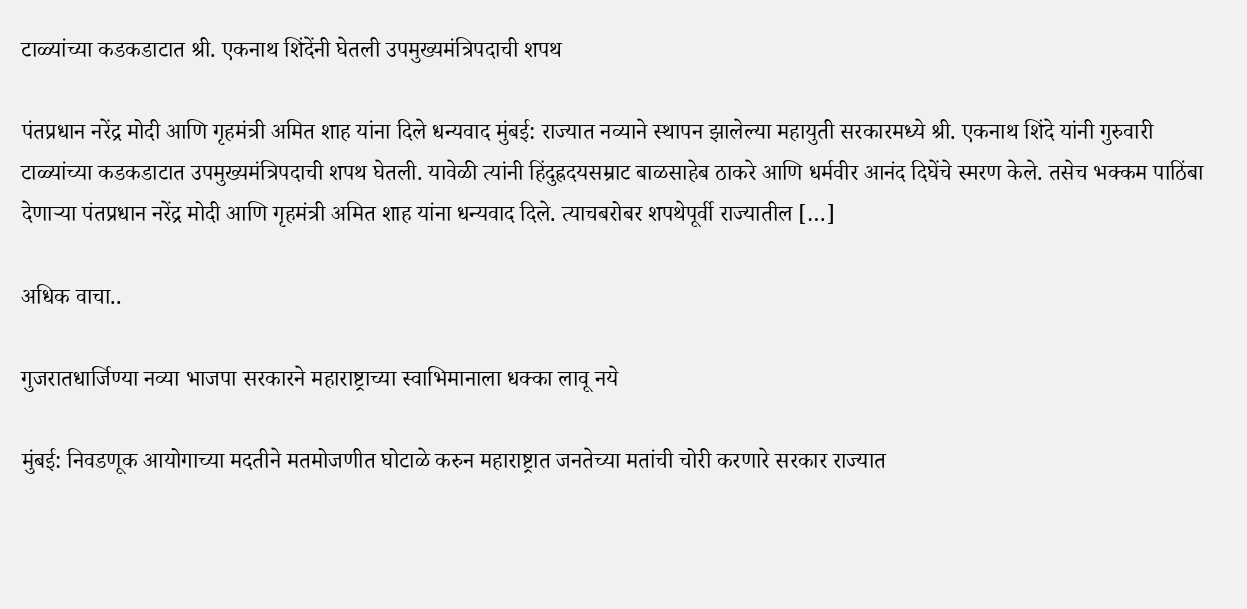टाळ्यांच्या कडकडाटात श्री. एकनाथ शिंदेंनी घेतली उपमुख्यमंत्रिपदाची शपथ

पंतप्रधान नरेंद्र मोदी आणि गृहमंत्री अमित शाह यांना दिले धन्यवाद मुंबई: राज्यात नव्याने स्थापन झालेल्या महायुती सरकारमध्ये श्री. एकनाथ शिंदे यांनी गुरुवारी टाळ्यांच्या कडकडाटात उपमुख्यमंत्रिपदाची शपथ घेतली. यावेळी त्यांनी हिंदुह्रदयसम्राट बाळसाहेब ठाकरे आणि धर्मवीर आनंद दिघेंचे स्मरण केले. तसेच भक्कम पाठिंबा देणाऱ्या पंतप्रधान नरेंद्र मोदी आणि गृहमंत्री अमित शाह यांना धन्यवाद दिले. त्याचबरोबर शपथेपूर्वी राज्यातील […]

अधिक वाचा..

गुजरातधार्जिण्या नव्या भाजपा सरकारने महाराष्ट्राच्या स्वाभिमानाला धक्का लावू नये

मुंबई: निवडणूक आयोगाच्या मदतीने मतमोजणीत घोटाळे करुन महाराष्ट्रात जनतेच्या मतांची चोरी करणारे सरकार राज्यात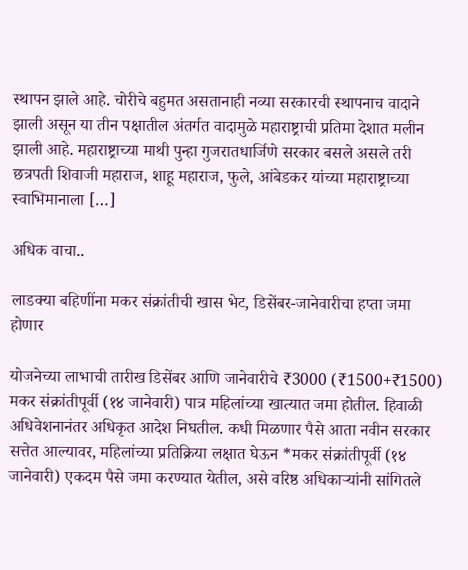स्थापन झाले आहे. चोरीचे बहुमत असतानाही नव्या सरकारची स्थापनाच वादाने झाली असून या तीन पक्षातील अंतर्गत वादामुळे महाराष्ट्राची प्रतिमा देशात मलीन झाली आहे. महाराष्ट्राच्या माथी पुन्हा गुजरातधार्जिणे सरकार बसले असले तरी छत्रपती शिवाजी महाराज, शाहू महाराज, फुले, आंबेडकर यांच्या महाराष्ट्राच्या स्वाभिमानाला […]

अधिक वाचा..

लाडक्या बहिणींना मकर संक्रांतीची खास भेट, डिसेंबर-जानेवारीचा हप्ता जमा होणार

योजनेच्या लाभाची तारीख डिसेंबर आणि जानेवारीचे ₹3000 (₹1500+₹1500) मकर संक्रांतीपूर्वी (१४ जानेवारी) पात्र महिलांच्या खात्यात जमा होतील. हिवाळी अधिवेशनानंतर अधिकृत आदेश निघतील. कधी मिळणार पैसे आता नवीन सरकार सत्तेत आल्यावर, महिलांच्या प्रतिक्रिया लक्षात घेऊन *मकर संक्रांतीपूर्वी (१४ जानेवारी) एकदम पैसे जमा करण्यात येतील, असे वरिष्ठ अधिकाऱ्यांनी सांगितले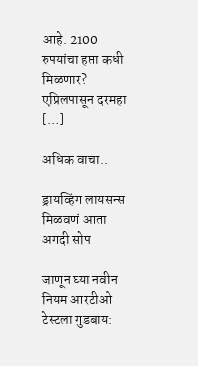आहे. 2100 रुपयांचा हप्ता कधी मिळणार? एप्रिलपासून दरमहा […]

अधिक वाचा..

ड्रायव्हिंग लायसन्स मिळवणं आता अगदी सोप

जाणून घ्या नवीन नियम आरटीओ टेस्टला गुडबाय: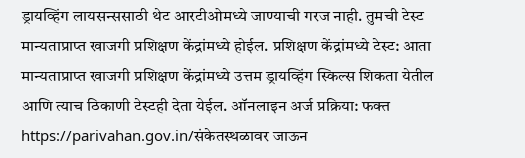ड्रायव्हिंग लायसन्ससाठी थेट आरटीओमध्ये जाण्याची गरज नाही. तुमची टेस्ट मान्यताप्राप्त खाजगी प्रशिक्षण केंद्रांमध्ये होईल. प्रशिक्षण केंद्रांमध्ये टेस्ट: आता मान्यताप्राप्त खाजगी प्रशिक्षण केंद्रांमध्ये उत्तम ड्रायव्हिंग स्किल्स शिकता येतील आणि त्याच ठिकाणी टेस्टही देता येईल. ऑनलाइन अर्ज प्रक्रिया: फक्त https://parivahan.gov.in/संकेतस्थळावर जाऊन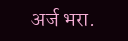अर्ज भरा.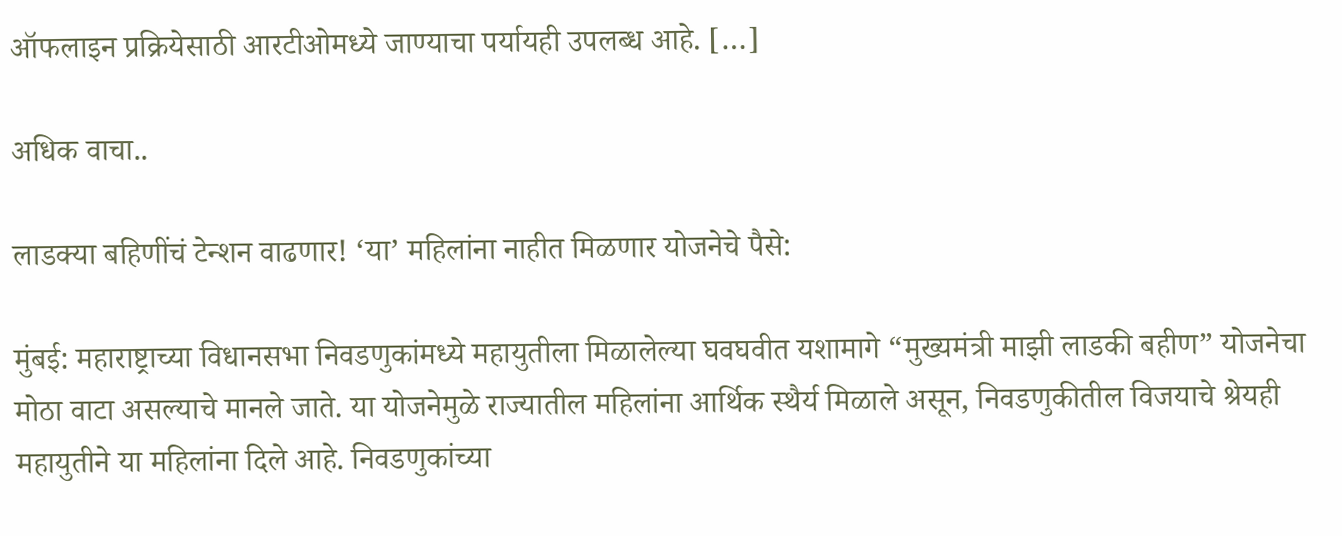ऑफलाइन प्रक्रियेसाठी आरटीओमध्ये जाण्याचा पर्यायही उपलब्ध आहे. […]

अधिक वाचा..

लाडक्या बहि‍णींचं टेन्शन वाढणार! ‘या’ महिलांना नाहीत मिळणार योजनेचे पैसे:

मुंबई: महाराष्ट्राच्या विधानसभा निवडणुकांमध्ये महायुतीला मिळालेल्या घवघवीत यशामागे “मुख्यमंत्री माझी लाडकी बहीण” योजनेचा मोठा वाटा असल्याचे मानले जाते. या योजनेमुळे राज्यातील महिलांना आर्थिक स्थैर्य मिळाले असून, निवडणुकीतील विजयाचे श्रेयही महायुतीने या महिलांना दिले आहे. निवडणुकांच्या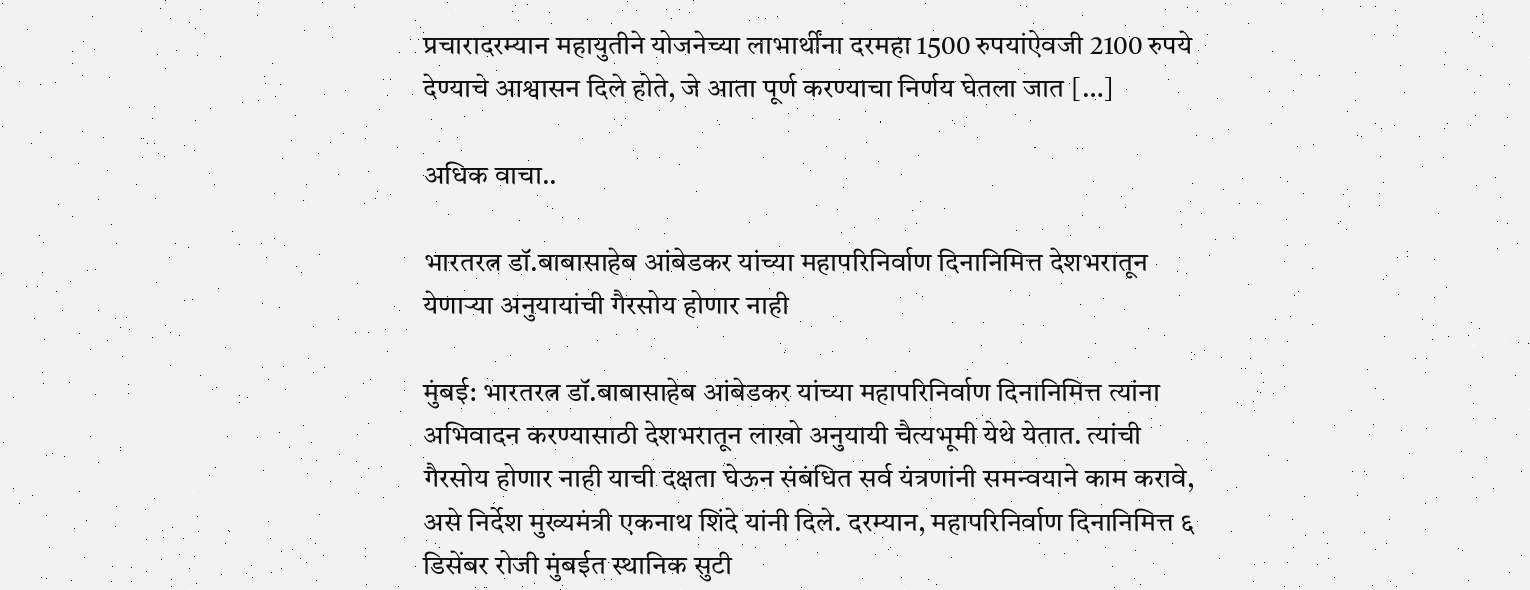प्रचारादरम्यान महायुतीने योजनेच्या लाभार्थींना दरमहा 1500 रुपयांऐवजी 2100 रुपये देण्याचे आश्वासन दिले होते, जे आता पूर्ण करण्याचा निर्णय घेतला जात […]

अधिक वाचा..

भारतरत्न डॉ.बाबासाहेब आंबेडकर यांच्या महापरिनिर्वाण दिनानिमित्त देशभरातून येणाऱ्या अनुयायांची गैरसोय होणार नाही

मुंबई: भारतरत्न डॉ.बाबासाहेब आंबेडकर यांच्या महापरिनिर्वाण दिनानिमित्त त्यांना अभिवादन करण्यासाठी देशभरातून लाखो अनुयायी चैत्यभूमी येथे येतात. त्यांची गैरसोय होणार नाही याची दक्षता घेऊन संबंधित सर्व यंत्रणांनी समन्वयाने काम करावे, असे निर्देश मुख्यमंत्री एकनाथ शिंदे यांनी दिले. दरम्यान, महापरिनिर्वाण दिनानिमित्त ६ डिसेंबर रोजी मुंबईत स्थानिक सुटी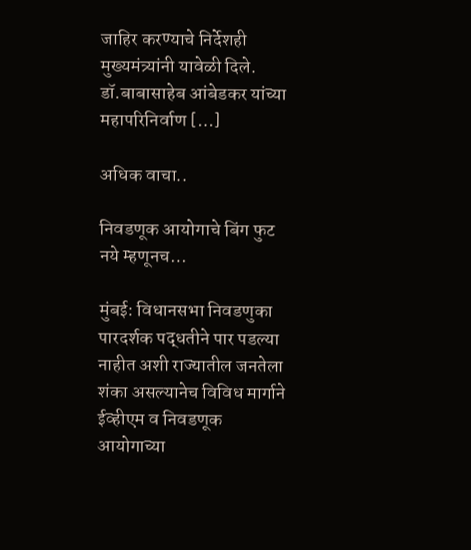जाहिर करण्याचे निर्देशही मुख्यमंत्र्यांनी यावेळी दिले. डॉ.बाबासाहेब आंबेडकर यांच्या महापरिनिर्वाण […]

अधिक वाचा..

निवडणूक आयोगाचे बिंग फुट नये म्हणूनच…

मुंबई: विधानसभा निवडणुका पारदर्शक पद्धतीने पार पडल्या नाहीत अशी राज्यातील जनतेला शंका असल्यानेच विविध मार्गाने ईव्हीएम व निवडणूक आयोगाच्या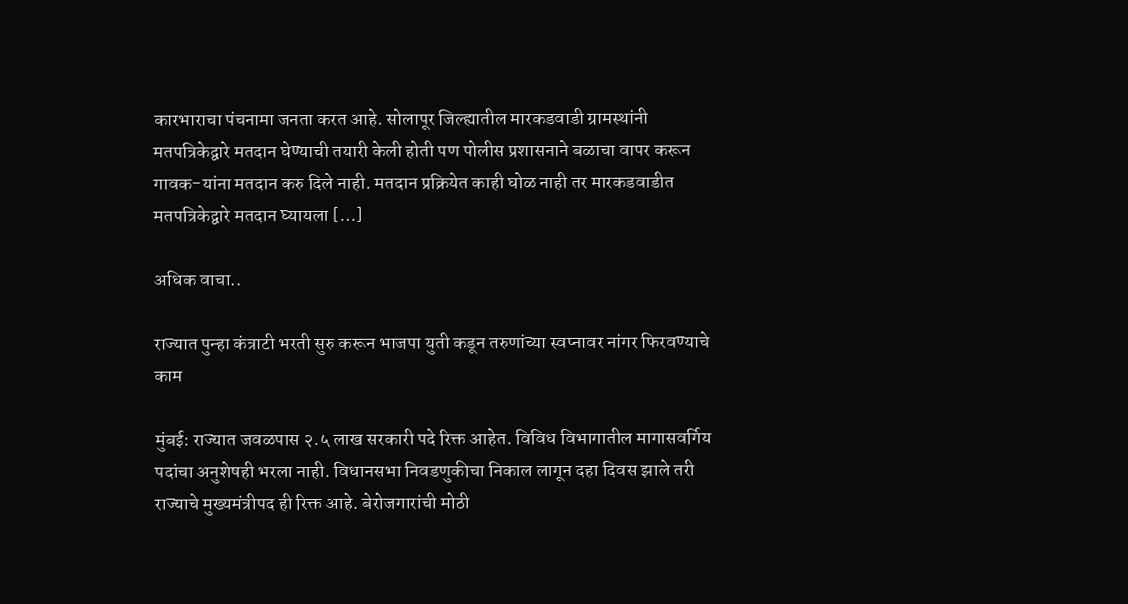कारभाराचा पंचनामा जनता करत आहे. सोलापूर जिल्ह्यातील मारकडवाडी ग्रामस्थांनी मतपत्रिकेद्वारे मतदान घेण्याची तयारी केली होती पण पोलीस प्रशासनाने बळाचा वापर करून गावक-यांना मतदान करु दिले नाही. मतदान प्रक्रियेत काही घोळ नाही तर मारकडवाडीत मतपत्रिकेद्वारे मतदान घ्यायला […]

अधिक वाचा..

राज्यात पुन्हा कंत्राटी भरती सुरु करून भाजपा युती कडून तरुणांच्या स्वप्नावर नांगर फिरवण्याचे काम

मुंबई: राज्यात जवळपास २.५ लाख सरकारी पदे रिक्त आहेत. विविध विभागातील मागासवर्गिय पदांचा अनुशेषही भरला नाही. विधानसभा निवडणुकीचा निकाल लागून दहा दिवस झाले तरी राज्याचे मुख्यमंत्रीपद ही रिक्त आहे. बेरोजगारांची मोठी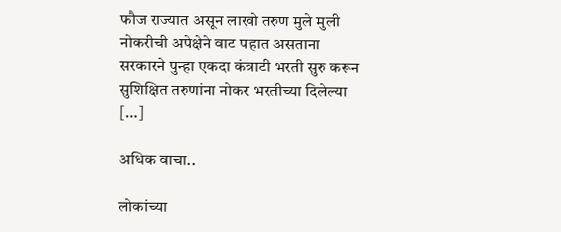फौज राज्यात असून लाखो तरुण मुले मुली नोकरीची अपेक्षेने वाट पहात असताना सरकारने पुन्हा एकदा कंत्राटी भरती सुरु करून सुशिक्षित तरुणांना नोकर भरतीच्या दिलेल्या […]

अधिक वाचा..

लोकांच्या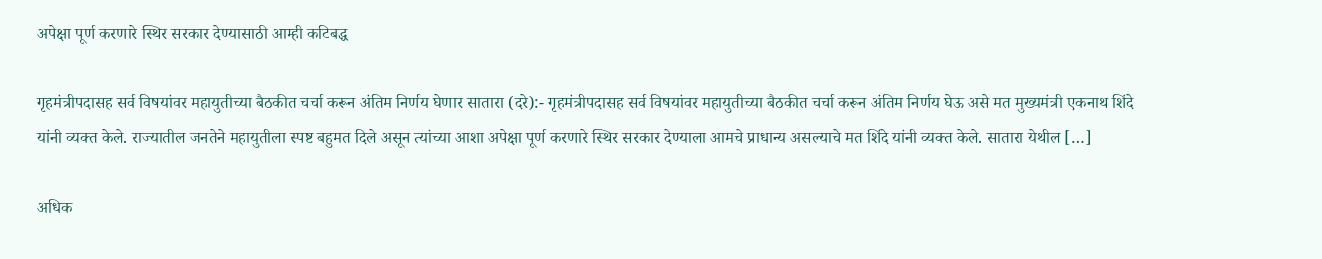अपेक्षा पूर्ण करणारे स्थिर सरकार देण्यासाठी आम्ही कटिबद्ध

गृहमंत्रीपदासह सर्व विषयांवर महायुतीच्या बैठकीत चर्चा करून अंतिम निर्णय घेणार सातारा (दरे):- गृहमंत्रीपदासह सर्व विषयांवर महायुतीच्या बैठकीत चर्चा करून अंतिम निर्णय घेऊ असे मत मुख्यमंत्री एकनाथ शिंदे यांनी व्यक्त केले. राज्यातील जनतेने महायुतीला स्पष्ट बहुमत दिले असून त्यांच्या आशा अपेक्षा पूर्ण करणारे स्थिर सरकार देण्याला आमचे प्राधान्य असल्याचे मत शिंदे यांनी व्यक्त केले. सातारा येथील […]

अधिक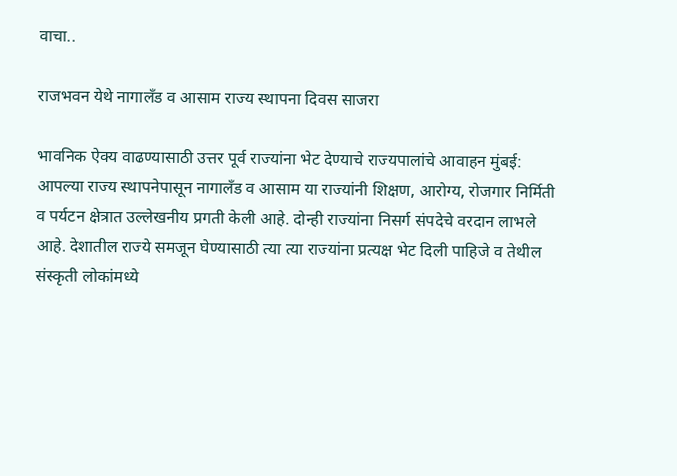वाचा..

राजभवन येथे नागालँड व आसाम राज्य स्थापना दिवस साजरा

भावनिक ऐक्य वाढण्यासाठी उत्तर पूर्व राज्यांना भेट देण्याचे राज्यपालांचे आवाहन मुंबई: आपल्या राज्य स्थापनेपासून नागालँड व आसाम या राज्यांनी शिक्षण, आरोग्य, रोजगार निर्मिती व पर्यटन क्षेत्रात उल्लेखनीय प्रगती केली आहे. दोन्ही राज्यांना निसर्ग संपदेचे वरदान लाभले आहे. देशातील राज्ये समजून घेण्यासाठी त्या त्या राज्यांना प्रत्यक्ष भेट दिली पाहिजे व तेथील संस्कृती लोकांमध्ये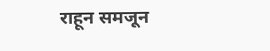राहून समजून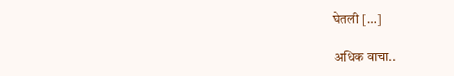घेतली […]

अधिक वाचा..